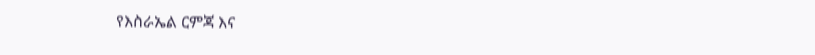የእስራኤል ርምጃ እና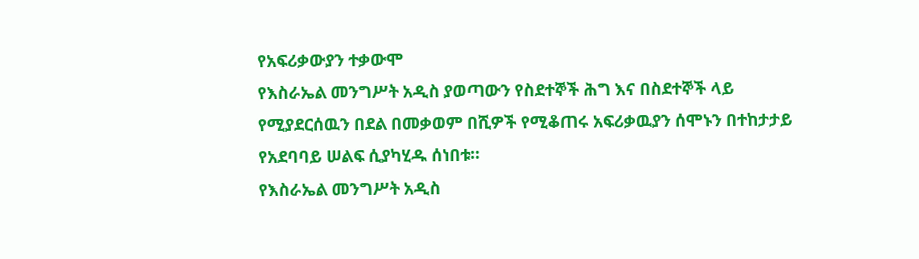የአፍሪቃውያን ተቃውሞ
የእስራኤል መንግሥት አዲስ ያወጣውን የስደተኞች ሕግ እና በስደተኞች ላይ የሚያደርሰዉን በደል በመቃወም በሺዎች የሚቆጠሩ አፍሪቃዉያን ሰሞኑን በተከታታይ የአደባባይ ሠልፍ ሲያካሂዱ ሰነበቱ።
የእስራኤል መንግሥት አዲስ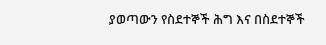ያወጣውን የስደተኞች ሕግ እና በስደተኞች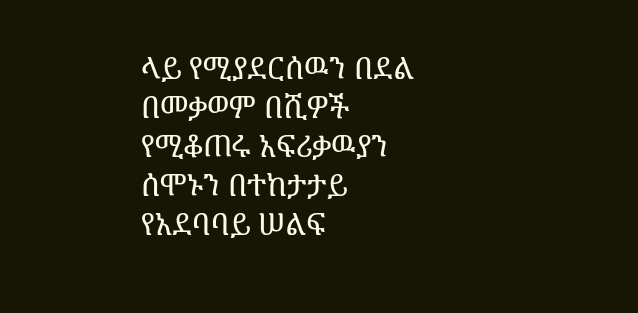ላይ የሚያደርሰዉን በደል በመቃወም በሺዎች የሚቆጠሩ አፍሪቃዉያን ሰሞኑን በተከታታይ የአደባባይ ሠልፍ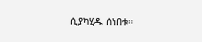ሲያካሂዱ ሰነበቱ።